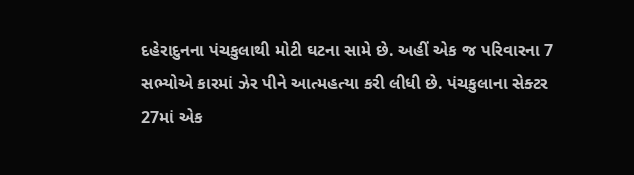દહેરાદુનના પંચકુલાથી મોટી ઘટના સામે છે. અહીં એક જ પરિવારના 7 સભ્યોએ કારમાં ઝેર પીને આત્મહત્યા કરી લીધી છે. પંચકુલાના સેક્ટર 27માં એક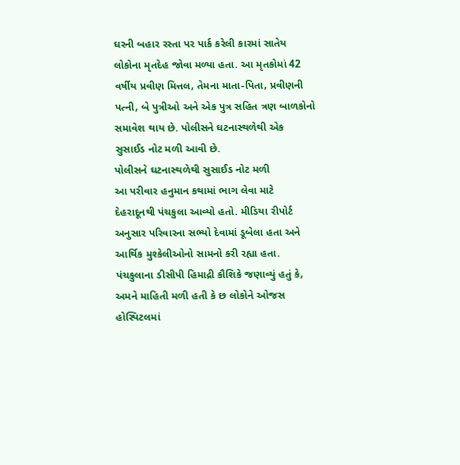ઘરની બહાર રસ્તા પર પાર્ક કરેલી કારમાં સાતેય લોકોના મૃતદેહ જોવા મળ્યા હતા. આ મૃતકોમાં 42 વર્ષીય પ્રવીણ મિત્તલ, તેમના માતા-પિતા, પ્રવીણની પત્ની, બે પુત્રીઓ અને એક પુત્ર સહિત ત્રણ બાળકોનો સમાવેશ થાય છે. પોલીસને ઘટનાસ્થળેથી એક સુસાઈડ નોટ મળી આવી છે.
પોલીસને ઘટનાસ્થળેથી સુસાઈડ નોટ મળી
આ પરીવાર હનુમાન કથામાં ભાગ લેવા માટે દેહરાદૂનથી પંચકુલા આવ્યો હતો. મીડિયા રીપોર્ટ અનુસાર પરિવારના સભ્યો દેવામાં ડૂબેલા હતા અને આર્થિક મુશ્કેલીઓનો સામનો કરી રહ્યા હતા. પંચકુલાના ડીસીપી હિમાદ્રી કૌશિકે જણાવ્યું હતું કે, અમને માહિતી મળી હતી કે છ લોકોને ઓજસ હોસ્પિટલમાં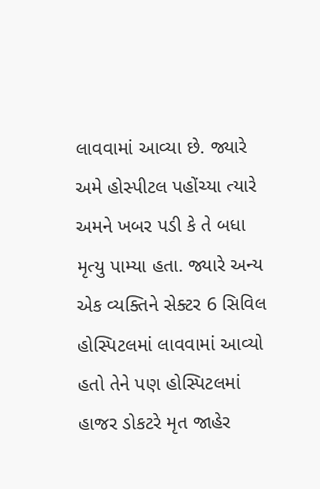લાવવામાં આવ્યા છે. જ્યારે અમે હોસ્પીટલ પહોંચ્યા ત્યારે અમને ખબર પડી કે તે બધા મૃત્યુ પામ્યા હતા. જ્યારે અન્ય એક વ્યક્તિને સેક્ટર 6 સિવિલ હોસ્પિટલમાં લાવવામાં આવ્યો હતો તેને પણ હોસ્પિટલમાં હાજર ડોકટરે મૃત જાહેર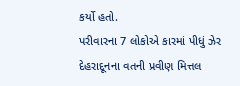કર્યો હતો.
પરીવારના 7 લોકોએ કારમાં પીધું ઝેર
દેહરાદૂનના વતની પ્રવીણ મિત્તલ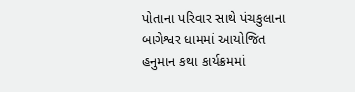પોતાના પરિવાર સાથે પંચકુલાના બાગેશ્વર ધામમાં આયોજિત હનુમાન કથા કાર્યક્રમમાં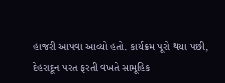હાજરી આપવા આવ્યો હતો. કાર્યક્રમ પૂરો થયા પછી, દેહરાદૂન પરત ફરતી વખતે સામૂહિક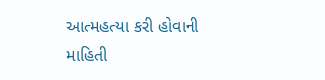આત્મહત્યા કરી હોવાની માહિતી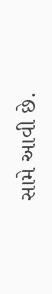સામે આવી છે.